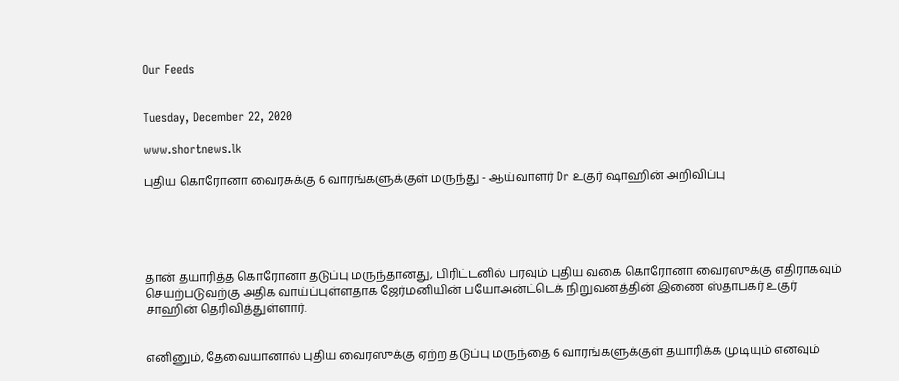Our Feeds


Tuesday, December 22, 2020

www.shortnews.lk

புதிய கொரோனா வைரசுக்கு 6 வாரங்களுக்குள் மருந்து - ஆய்வாளர் Dr உகுர் ஷாஹின் அறிவிப்பு





தான் தயாரித்த கொரோனா தடுப்பு மருந்தானது, பிரிட்டனில் பரவும் புதிய வகை கொரோனா வைரஸுக்கு எதிராகவும் செயற்படுவற்கு அதிக வாய்ப்புள்ளதாக ஜேர்மனியின் பயோஅன்ட்டெக் நிறுவனத்தின் இணை ஸ்தாபகர் உகுர் சாஹின் தெரிவித்துள்ளார்.


எனினும், தேவையானால் புதிய வைரஸுக்கு ஏற்ற தடுப்பு மருந்தை 6 வாரங்களுக்குள் தயாரிக்க முடியும் எனவும்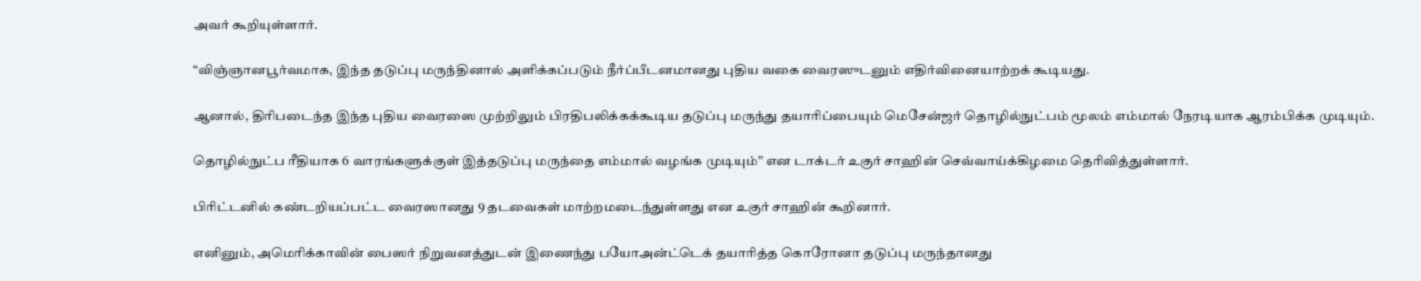அவர் கூறியுள்ளார்.

“விஞ்ஞானபூர்வமாக, இந்த தடுப்பு மருந்தினால் அளிக்கப்படும் நீர்ப்பீடனமானது புதிய வகை வைரஸுடனும் எதிர்வினையாற்றக் கூடியது.

ஆனால், திரிபடைந்த இந்த புதிய வைரஸை முற்றிலும் பிரதிபலிக்கக்கூடிய தடுப்பு மருந்து தயாரிப்பையும் மெசேன்ஜர் தொழில்நுட்பம் மூலம் எம்மால் நேரடியாக ஆரம்பிக்க முடியும்.

தொழில்நுட்ப ரீதியாக 6 வாரங்களுக்குள் இத்தடுப்பு மருந்தை எம்மால் வழங்க முடியும்” என டாக்டர் உகுர் சாஹின் செவ்வாய்க்கிழமை தெரிவித்துள்ளார்.

பிரிட்டனில் கண்டறியப்பட்ட வைரஸானது 9 தடவைகள் மாற்றமடைந்துள்ளது என உகுர் சாஹின் கூறினார்.

எனினும், அமெரிக்காவின் பைஸர் நிறுவனத்துடன் இணைந்து பயோஅன்ட்டெக் தயாரித்த கொரோனா தடுப்பு மருந்தானது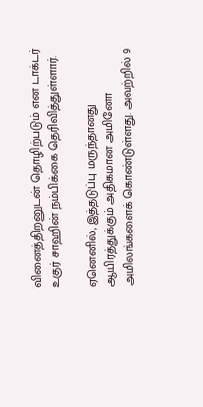வினைத்திறனுடன் தொழிற்படும் என டாக்டர் உகுர் சாஹின் நம்பிக்கை தெரிவித்துள்ளார்.

ஏனெனில், இத்தடுப்பு மருந்தானது ஆயிரத்துக்கும் அதிகமான அமினோ அமிலங்களைக் கொண்டுள்ளது. அவற்றில் 9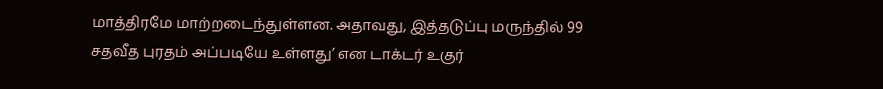மாத்திரமே மாற்றடைந்துள்ளன. அதாவது, இத்தடுப்பு மருந்தில் 99 சதவீத புரதம் அப்படியே உள்ளது’ என டாக்டர் உகுர்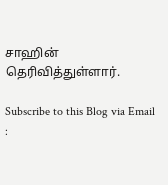சாஹின் தெரிவித்துள்ளார்.

Subscribe to this Blog via Email :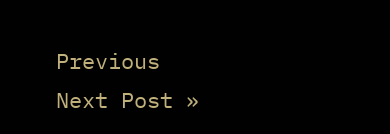Previous
Next Post »